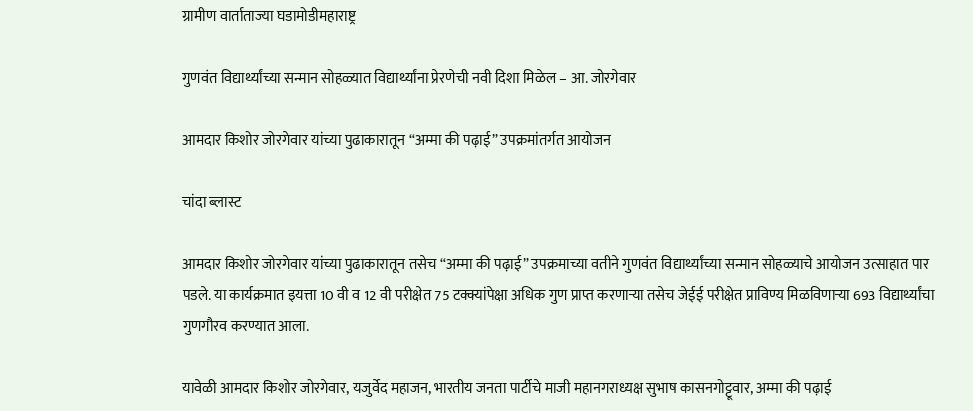ग्रामीण वार्ताताज्या घडामोडीमहाराष्ट्र

गुणवंत विद्यार्थ्यांच्या सन्मान सोहळ्यात विद्यार्थ्यांना प्रेरणेची नवी दिशा मिळेल – आ. जोरगेवार

आमदार किशोर जोरगेवार यांच्या पुढाकारातून “अम्मा की पढ़ाई” उपक्रमांतर्गत आयोजन

चांदा ब्लास्ट

आमदार किशोर जोरगेवार यांच्या पुढाकारातून तसेच “अम्मा की पढ़ाई” उपक्रमाच्या वतीने गुणवंत विद्यार्थ्यांच्या सन्मान सोहळ्याचे आयोजन उत्साहात पार पडले. या कार्यक्रमात इयत्ता 10 वी व 12 वी परीक्षेत 75 टक्क्यांपेक्षा अधिक गुण प्राप्त करणाऱ्या तसेच जेईई परीक्षेत प्राविण्य मिळविणाऱ्या 693 विद्यार्थ्यांचा गुणगौरव करण्यात आला.

यावेळी आमदार किशोर जोरगेवार, यजुर्वेद महाजन, भारतीय जनता पार्टीचे माजी महानगराध्यक्ष सुभाष कासनगोट्टूवार, अम्मा की पढ़ाई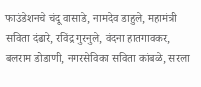फाउंडेशनचे चंदू वासाडे, नामदेव डाहुले, महामंत्री सविता दंढारे, रविंद्र गुरनुले, वंदना हातगावकर, बलराम डोडाणी, नगरसेविका सविता कांबळे, सरला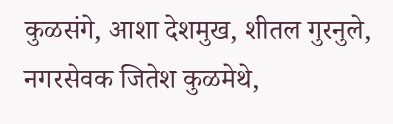कुळसंगे, आशा देशमुख, शीतल गुरनुले, नगरसेवक जितेश कुळमेथे,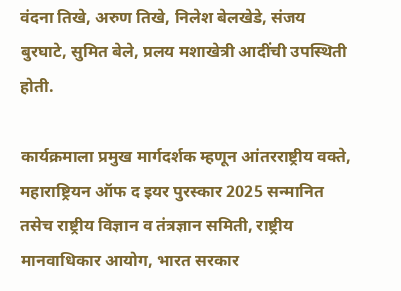वंदना तिखे, अरुण तिखे, निलेश बेलखेडे, संजय बुरघाटे, सुमित बेले, प्रलय मशाखेत्री आदींची उपस्थिती होती.

कार्यक्रमाला प्रमुख मार्गदर्शक म्हणून आंतरराष्ट्रीय वक्ते, महाराष्ट्रियन ऑफ द इयर पुरस्कार 2025 सन्मानित तसेच राष्ट्रीय विज्ञान व तंत्रज्ञान समिती, राष्ट्रीय मानवाधिकार आयोग, भारत सरकार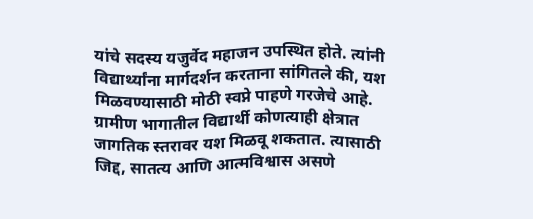यांचे सदस्य यजुर्वेद महाजन उपस्थित होते. त्यांनी विद्यार्थ्यांना मार्गदर्शन करताना सांगितले की, यश मिळवण्यासाठी मोठी स्वप्ने पाहणे गरजेचे आहे. ग्रामीण भागातील विद्यार्थी कोणत्याही क्षेत्रात जागतिक स्तरावर यश मिळवू शकतात. त्यासाठी जिद्द, सातत्य आणि आत्मविश्वास असणे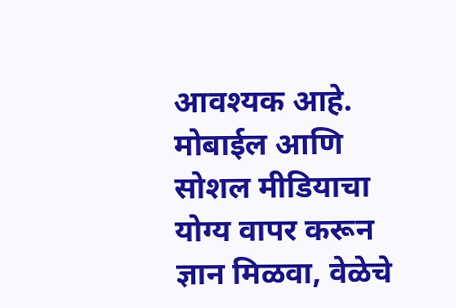आवश्यक आहे. मोबाईल आणि सोशल मीडियाचा योग्य वापर करून ज्ञान मिळवा, वेळेचे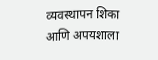व्यवस्थापन शिका आणि अपयशाला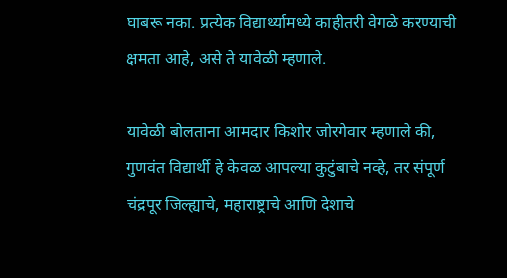घाबरू नका. प्रत्येक विद्यार्थ्यामध्ये काहीतरी वेगळे करण्याची क्षमता आहे, असे ते यावेळी म्हणाले.

यावेळी बोलताना आमदार किशोर जोरगेवार म्हणाले की, गुणवंत विद्यार्थी हे केवळ आपल्या कुटुंबाचे नव्हे, तर संपूर्ण चंद्रपूर जिल्ह्याचे, महाराष्ट्राचे आणि देशाचे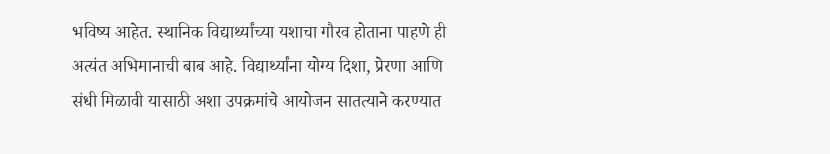भविष्य आहेत. स्थानिक विद्यार्थ्यांच्या यशाचा गौरव होताना पाहणे ही अत्यंत अभिमानाची बाब आहे. विद्यार्थ्यांना योग्य दिशा, प्रेरणा आणि संधी मिळावी यासाठी अशा उपक्रमांचे आयोजन सातत्याने करण्यात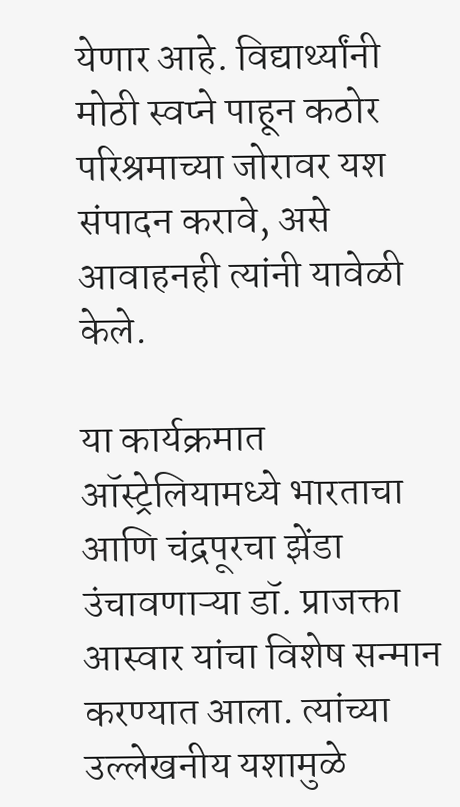येणार आहे. विद्यार्थ्यांनी मोठी स्वप्ने पाहून कठोर परिश्रमाच्या जोरावर यश संपादन करावे, असे आवाहनही त्यांनी यावेळी केले.

या कार्यक्रमात ऑस्ट्रेलियामध्ये भारताचा आणि चंद्रपूरचा झेंडा उंचावणाऱ्या डॉ. प्राजक्ता आस्वार यांचा विशेष सन्मान करण्यात आला. त्यांच्या उल्लेखनीय यशामुळे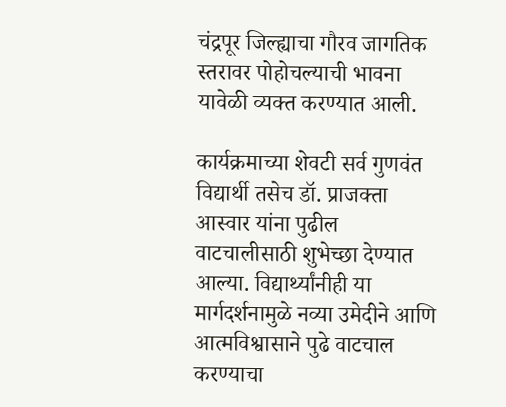चंद्रपूर जिल्ह्याचा गौरव जागतिक स्तरावर पोहोचल्याची भावना यावेळी व्यक्त करण्यात आली.

कार्यक्रमाच्या शेवटी सर्व गुणवंत विद्यार्थी तसेच डॉ. प्राजक्ता आस्वार यांना पुढील वाटचालीसाठी शुभेच्छा देण्यात आल्या. विद्यार्थ्यांनीही या मार्गदर्शनामुळे नव्या उमेदीने आणि आत्मविश्वासाने पुढे वाटचाल करण्याचा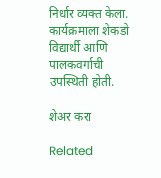निर्धार व्यक्त केला. कार्यक्रमाला शेकडो विद्यार्थी आणि पालकवर्गाची उपस्थिती होती.

शेअर करा

Related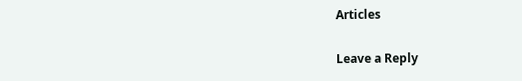Articles

Leave a Reply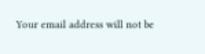Your email address will not be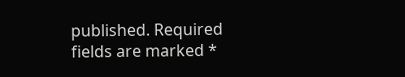published. Required fields are marked *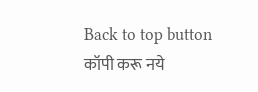Back to top button
कॉपी करू नये